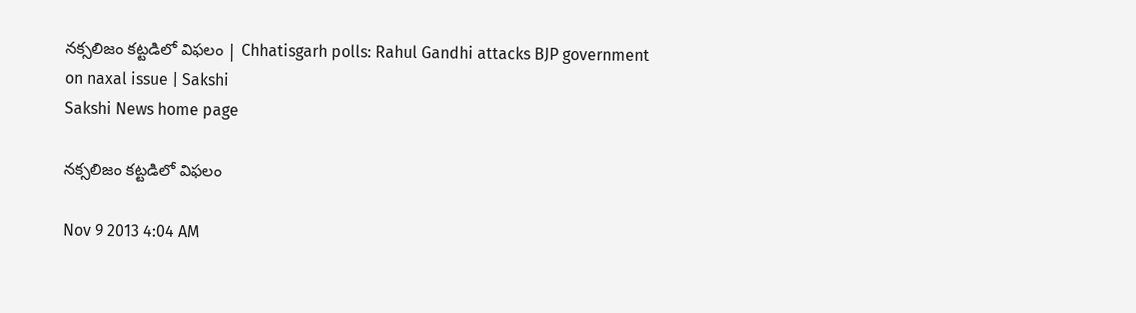నక్సలిజం కట్టడిలో విఫలం | Chhatisgarh polls: Rahul Gandhi attacks BJP government on naxal issue | Sakshi
Sakshi News home page

నక్సలిజం కట్టడిలో విఫలం

Nov 9 2013 4:04 AM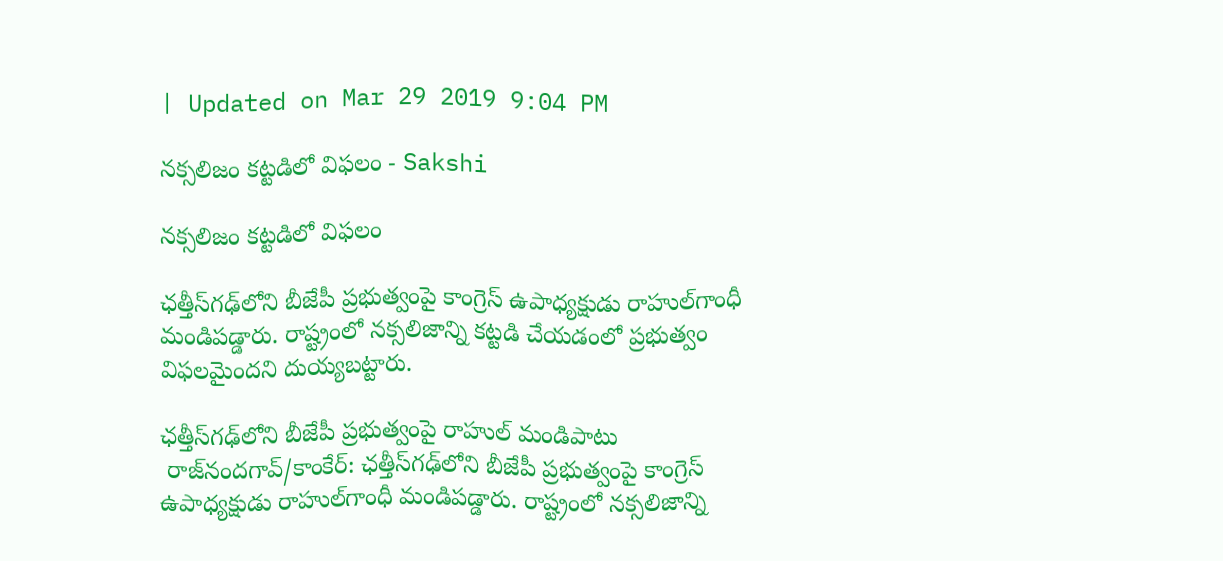| Updated on Mar 29 2019 9:04 PM

నక్సలిజం కట్టడిలో విఫలం - Sakshi

నక్సలిజం కట్టడిలో విఫలం

ఛత్తీస్‌గఢ్‌లోని బీజేపీ ప్రభుత్వంపై కాంగ్రెస్ ఉపాధ్యక్షుడు రాహుల్‌గాంధీ మండిపడ్డారు. రాష్ట్రంలో నక్సలిజాన్ని కట్టడి చేయడంలో ప్రభుత్వం విఫలమైందని దుయ్యబట్టారు.

ఛత్తీస్‌గఢ్‌లోని బీజేపీ ప్రభుత్వంపై రాహుల్ మండిపాటు
 రాజ్‌నందగావ్/కాంకేర్: ఛత్తీస్‌గఢ్‌లోని బీజేపీ ప్రభుత్వంపై కాంగ్రెస్ ఉపాధ్యక్షుడు రాహుల్‌గాంధీ మండిపడ్డారు. రాష్ట్రంలో నక్సలిజాన్ని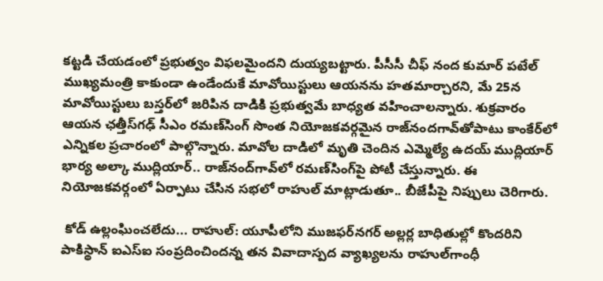కట్టడి చేయడంలో ప్రభుత్వం విఫలమైందని దుయ్యబట్టారు. పీసీసీ చీఫ్ నంద కుమార్ పటేల్ ముఖ్యమంత్రి కాకుండా ఉండేందుకే మావోయిస్టులు ఆయనను హతమార్చారని, మే 25న మావోయిస్టులు బస్తర్‌లో జరిపిన దాడికి ప్రభుత్వమే బాధ్యత వహించాలన్నారు. శుక్రవారం ఆయన ఛత్తీస్‌గఢ్ సీఎం రమణ్‌సింగ్ సొంత నియోజకవర్గమైన రాజ్‌నందగావ్‌తోపాటు కాంకేర్‌లో ఎన్నికల ప్రచారంలో పాల్గొన్నారు. మావోల దాడిలో మృతి చెందిన ఎమ్మెల్యే ఉదయ్ ముద్లియార్ భార్య అల్కా ముద్లియార్.. రాజ్‌నంద్‌గావ్‌లో రమణ్‌సింగ్‌పై పోటీ చేస్తున్నారు. ఈ నియోజకవర్గంలో ఏర్పాటు చేసిన సభలో రాహుల్ మాట్లాడుతూ.. బీజేపీపై నిప్పులు చెరిగారు.

 కోడ్ ఉల్లంఘించలేదు... రాహుల్: యూపీలోని ముజఫర్‌నగర్ అల్లర్ల బాధితుల్లో కొందరిని పాకిస్థాన్ ఐఎస్‌ఐ సంప్రదించిందన్న తన వివాదాస్పద వ్యాఖ్యలను రాహుల్‌గాంధీ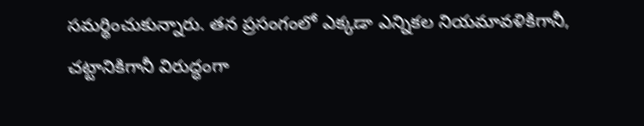సమర్థించుకున్నారు. తన ప్రసంగంలో ఎక్కడా ఎన్నికల నియమావళికిగానీ, చట్టానికిగానీ విరుద్ధంగా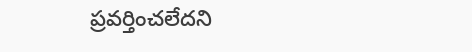ప్రవర్తించలేదని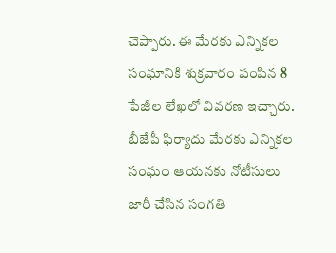చెప్పారు. ఈ మేరకు ఎన్నికల సంఘానికి శుక్రవారం పంపిన 8 పేజీల లేఖలో వివరణ ఇచ్చారు. బీజేపీ ఫిర్యాదు మేరకు ఎన్నికల సంఘం ఆయనకు నోటీసులు జారీ చేసిన సంగతి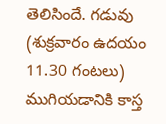తెలిసిందే. గడువు (శుక్రవారం ఉదయం 11.30 గంటలు) ముగియడానికి కాస్త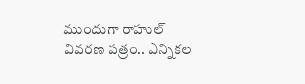ముందుగా రాహుల్ వివరణ పత్రం.. ఎన్నికల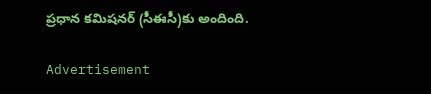ప్రధాన కమిషనర్ (సీఈసీ)కు అందింది.

Advertisement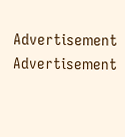Advertisement
Advertisement